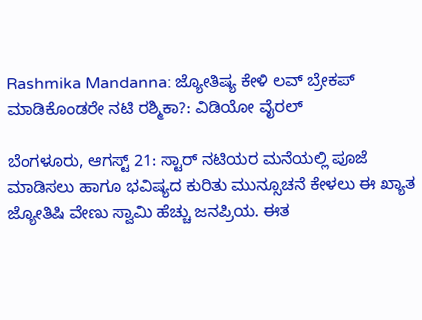Rashmika Mandanna: ಜ್ಯೋತಿಷ್ಯ ಕೇಳಿ ಲವ್ ಬ್ರೇಕಪ್ ಮಾಡಿಕೊಂಡರೇ ನಟಿ ರಶ್ಮಿಕಾ?: ವಿಡಿಯೋ ವೈರಲ್

ಬೆಂಗಳೂರು, ಆಗಸ್ಟ್ 21: ಸ್ಟಾರ್ ನಟಿಯರ ಮನೆಯಲ್ಲಿ ಪೂಜೆ ಮಾಡಿಸಲು ಹಾಗೂ ಭವಿಷ್ಯದ ಕುರಿತು ಮುನ್ಸೂಚನೆ ಕೇಳಲು ಈ ಖ್ಯಾತ ಜ್ಯೋತಿಷಿ ವೇಣು ಸ್ವಾಮಿ ಹೆಚ್ಚು ಜನಪ್ರಿಯ. ಈತ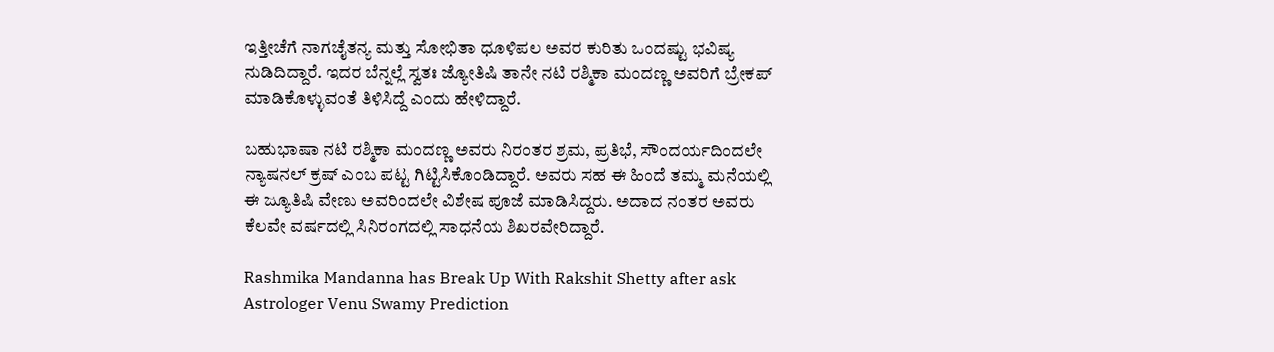ಇತ್ತೀಚೆಗೆ ನಾಗಚೈತನ್ಯ ಮತ್ತು ಸೋಭಿತಾ ಧೂಳಿಪಲ ಅವರ ಕುರಿತು ಒಂದಷ್ಟು ಭವಿಷ್ಯ ನುಡಿದಿದ್ದಾರೆ. ಇದರ ಬೆನ್ನಲ್ಲೆ ಸ್ವತಃ ಜ್ಯೋತಿಷಿ ತಾನೇ ನಟಿ ರಶ್ಮಿಕಾ ಮಂದಣ್ಣ ಅವರಿಗೆ ಬ್ರೇಕಪ್ ಮಾಡಿಕೊಳ್ಳುವಂತೆ ತಿಳಿಸಿದ್ದೆ ಎಂದು ಹೇಳಿದ್ದಾರೆ.

ಬಹುಭಾಷಾ ನಟಿ ರಶ್ಮಿಕಾ ಮಂದಣ್ಣ ಅವರು ನಿರಂತರ ಶ್ರಮ, ಪ್ರತಿಭೆ, ಸೌಂದರ್ಯದಿಂದಲೇ ನ್ಯಾಷನಲ್ ಕ್ರಷ್ ಎಂಬ ಪಟ್ಟ ಗಿಟ್ಟಿಸಿಕೊಂಡಿದ್ದಾರೆ. ಅವರು ಸಹ ಈ ಹಿಂದೆ ತಮ್ಮ ಮನೆಯಲ್ಲಿ ಈ ಜ್ಯೂತಿಷಿ ವೇಣು ಅವರಿಂದಲೇ ವಿಶೇಷ ಪೂಜೆ ಮಾಡಿಸಿದ್ದರು. ಅದಾದ ನಂತರ ಅವರು ಕೆಲವೇ ವರ್ಷದಲ್ಲಿ ಸಿನಿರಂಗದಲ್ಲಿ ಸಾಧನೆಯ ಶಿಖರವೇರಿದ್ದಾರೆ.

Rashmika Mandanna has Break Up With Rakshit Shetty after ask Astrologer Venu Swamy Prediction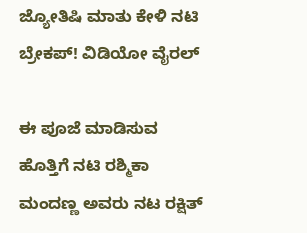ಜ್ಯೋತಿಷಿ ಮಾತು ಕೇಳಿ ನಟಿ ಬ್ರೇಕಪ್! ವಿಡಿಯೋ ವೈರಲ್

ಈ ಪೂಜೆ ಮಾಡಿಸುವ ಹೊತ್ತಿಗೆ ನಟಿ ರಶ್ಮಿಕಾ ಮಂದಣ್ಣ ಅವರು ನಟ ರಕ್ಷಿತ್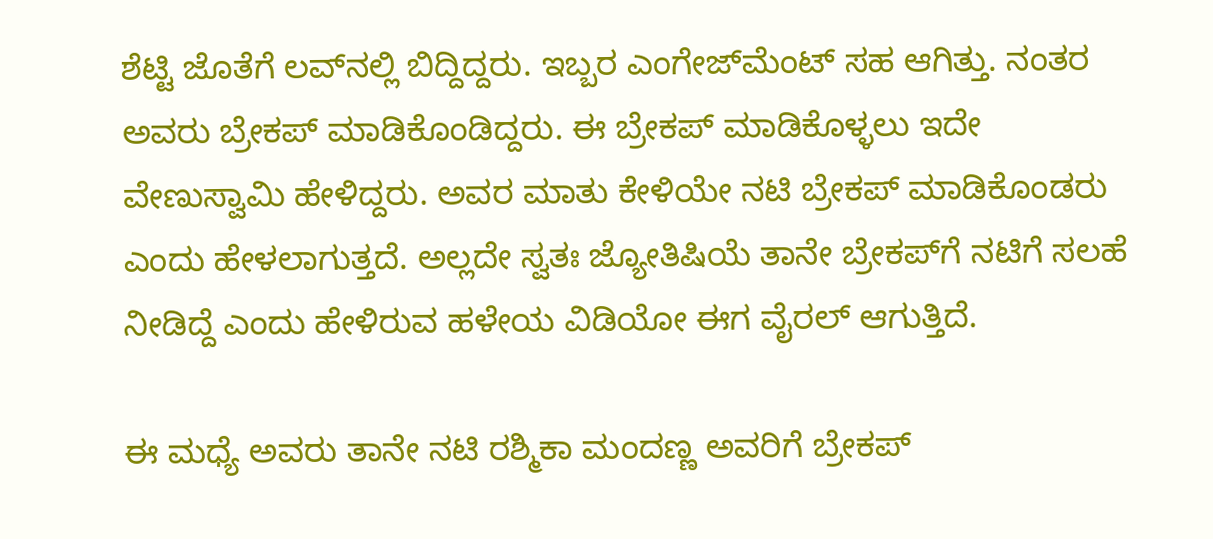ಶೆಟ್ಟಿ ಜೊತೆಗೆ ಲವ್‌ನಲ್ಲಿ ಬಿದ್ದಿದ್ದರು. ಇಬ್ಬರ ಎಂಗೇಜ್‌ಮೆಂಟ್ ಸಹ ಆಗಿತ್ತು. ನಂತರ ಅವರು ಬ್ರೇಕಪ್ ಮಾಡಿಕೊಂಡಿದ್ದರು. ಈ ಬ್ರೇಕಪ್ ಮಾಡಿಕೊಳ್ಳಲು ಇದೇ ವೇಣುಸ್ವಾಮಿ ಹೇಳಿದ್ದರು. ಅವರ ಮಾತು ಕೇಳಿಯೇ ನಟಿ ಬ್ರೇಕಪ್ ಮಾಡಿಕೊಂಡರು ಎಂದು ಹೇಳಲಾಗುತ್ತದೆ. ಅಲ್ಲದೇ ಸ್ವತಃ ಜ್ಯೋತಿಷಿಯೆ ತಾನೇ ಬ್ರೇಕಪ್‌ಗೆ ನಟಿಗೆ ಸಲಹೆ ನೀಡಿದ್ದೆ ಎಂದು ಹೇಳಿರುವ ಹಳೇಯ ವಿಡಿಯೋ ಈಗ ವೈರಲ್ ಆಗುತ್ತಿದೆ.

ಈ ಮಧ್ಯೆ ಅವರು ತಾನೇ ನಟಿ ರಶ್ಮಿಕಾ ಮಂದಣ್ಣ ಅವರಿಗೆ ಬ್ರೇಕಪ್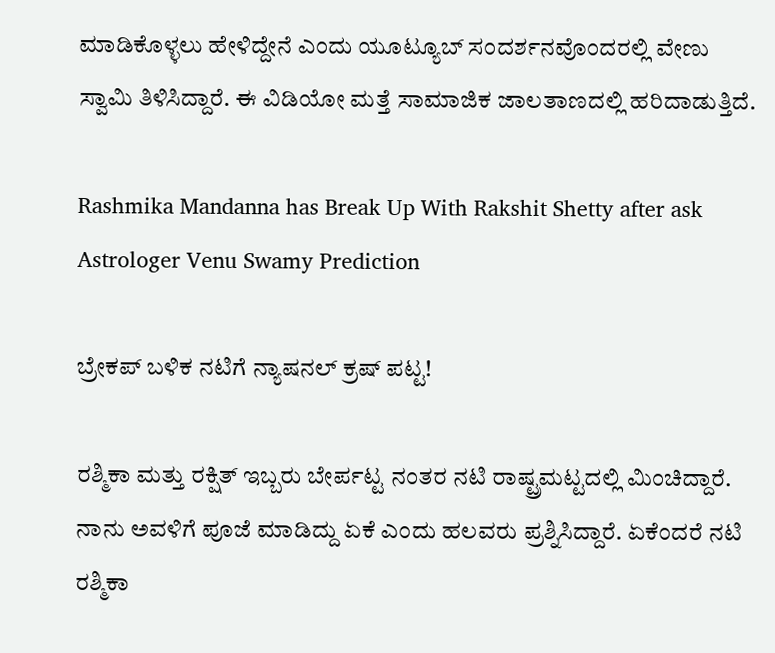ಮಾಡಿಕೊಳ್ಳಲು ಹೇಳಿದ್ದೇನೆ ಎಂದು ಯೂಟ್ಯೂಬ್ ಸಂದರ್ಶನವೊಂದರಲ್ಲಿ ವೇಣು ಸ್ವಾಮಿ ತಿಳಿಸಿದ್ದಾರೆ. ಈ ವಿಡಿಯೋ ಮತ್ತೆ ಸಾಮಾಜಿಕ ಜಾಲತಾಣದಲ್ಲಿ ಹರಿದಾಡುತ್ತಿದೆ.

Rashmika Mandanna has Break Up With Rakshit Shetty after ask Astrologer Venu Swamy Prediction

ಬ್ರೇಕಪ್ ಬಳಿಕ ನಟಿಗೆ ನ್ಯಾಷನಲ್ ಕ್ರಷ್ ಪಟ್ಟ!

ರಶ್ಮಿಕಾ ಮತ್ತು ರಕ್ಷಿತ್ ಇಬ್ಬರು ಬೇರ್ಪಟ್ಟ ನಂತರ ನಟಿ ರಾಷ್ಟ್ರಮಟ್ಟದಲ್ಲಿ ಮಿಂಚಿದ್ದಾರೆ. ನಾನು ಅವಳಿಗೆ ಪೂಜೆ ಮಾಡಿದ್ದು ಏಕೆ ಎಂದು ಹಲವರು ಪ್ರಶ್ನಿಸಿದ್ದಾರೆ. ಏಕೆಂದರೆ ನಟಿ ರಶ್ಮಿಕಾ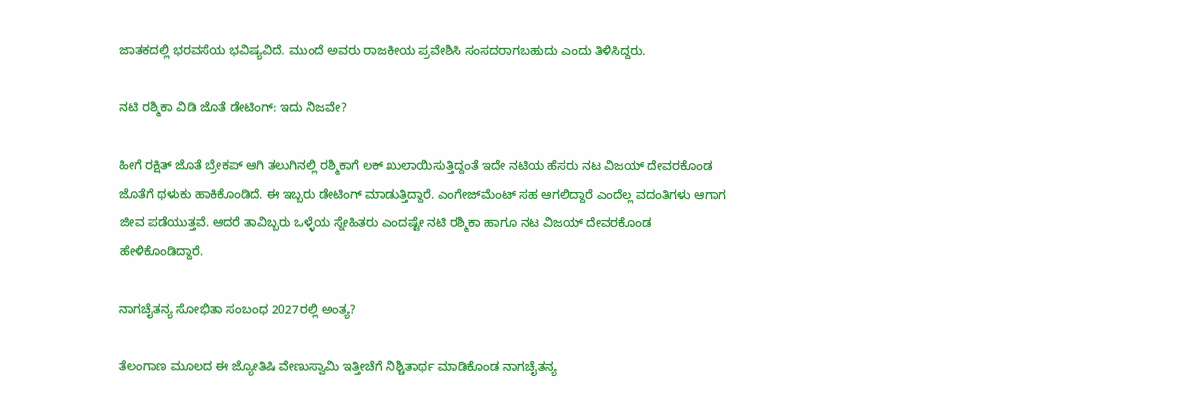ಜಾತಕದಲ್ಲಿ ಭರವಸೆಯ ಭವಿಷ್ಯವಿದೆ. ಮುಂದೆ ಅವರು ರಾಜಕೀಯ ಪ್ರವೇಶಿಸಿ ಸಂಸದರಾಗಬಹುದು ಎಂದು ತಿಳಿಸಿದ್ದರು.

ನಟಿ ರಶ್ಮಿಕಾ ವಿಡಿ ಜೊತೆ ಡೇಟಿಂಗ್: ಇದು ನಿಜವೇ?

ಹೀಗೆ ರಕ್ಷಿತ್ ಜೊತೆ ಬ್ರೇಕಪ್ ಆಗಿ ತಲುಗಿನಲ್ಲಿ ರಶ್ಮಿಕಾಗೆ ಲಕ್ ಖುಲಾಯಿಸುತ್ತಿದ್ದಂತೆ ಇದೇ ನಟಿಯ ಹೆಸರು ನಟ ವಿಜಯ್ ದೇವರಕೊಂಡ ಜೊತೆಗೆ ಥಳುಕು ಹಾಕಿಕೊಂಡಿದೆ. ಈ ಇಬ್ಬರು ಡೇಟಿಂಗ್ ಮಾಡುತ್ತಿದ್ದಾರೆ. ಎಂಗೇಜ್‌ಮೆಂಟ್ ಸಹ ಆಗಲಿದ್ದಾರೆ ಎಂದೆಲ್ಲ ವದಂತಿಗಳು ಆಗಾಗ ಜೀವ ಪಡೆಯುತ್ತವೆ. ಆದರೆ ತಾವಿಬ್ಬರು ಒಳ್ಳೆಯ ಸ್ನೇಹಿತರು ಎಂದಷ್ಟೇ ನಟಿ ರಶ್ಮಿಕಾ ಹಾಗೂ ನಟ ವಿಜಯ್ ದೇವರಕೊಂಡ ಹೇಳಿಕೊಂಡಿದ್ದಾರೆ.

ನಾಗಚೈತನ್ಯ ಸೋಭಿತಾ ಸಂಬಂಧ 2027ರಲ್ಲಿ ಅಂತ್ಯ?

ತೆಲಂಗಾಣ ಮೂಲದ ಈ ಜ್ಯೋತಿಷಿ ವೇಣುಸ್ವಾಮಿ ಇತ್ತೀಚೆಗೆ ನಿಶ್ಚಿತಾರ್ಥ ಮಾಡಿಕೊಂಡ ನಾಗಚೈತನ್ಯ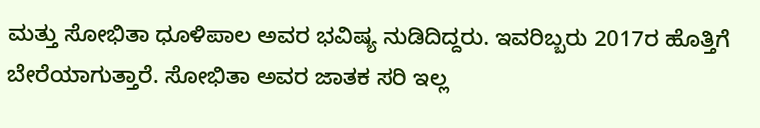ಮತ್ತು ಸೋಭಿತಾ ಧೂಳಿಪಾಲ ಅವರ ಭವಿಷ್ಯ ನುಡಿದಿದ್ದರು. ಇವರಿಬ್ಬರು 2017ರ ಹೊತ್ತಿಗೆ ಬೇರೆಯಾಗುತ್ತಾರೆ. ಸೋಭಿತಾ ಅವರ ಜಾತಕ ಸರಿ ಇಲ್ಲ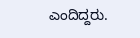ಎಂದಿದ್ದರು.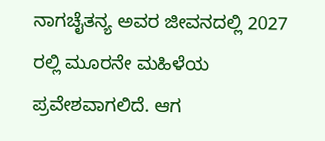ನಾಗಚೈತನ್ಯ ಅವರ ಜೀವನದಲ್ಲಿ 2027 ರಲ್ಲಿ ಮೂರನೇ ಮಹಿಳೆಯ ಪ್ರವೇಶವಾಗಲಿದೆ. ಆಗ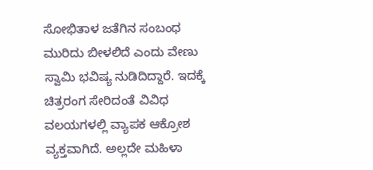ಸೋಭಿತಾಳ ಜತೆಗಿನ ಸಂಬಂಧ ಮುರಿದು ಬೀಳಲಿದೆ ಎಂದು ವೇಣು ಸ್ವಾಮಿ ಭವಿಷ್ಯ ನುಡಿದಿದ್ದಾರೆ. ಇದಕ್ಕೆ ಚಿತ್ರರಂಗ ಸೇರಿದಂತೆ ವಿವಿಧ ವಲಯಗಳಲ್ಲಿ ವ್ಯಾಪಕ ಆಕ್ರೋಶ ವ್ಯಕ್ತವಾಗಿದೆ. ಅಲ್ಲದೇ ಮಹಿಳಾ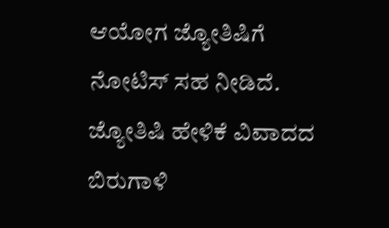ಆಯೋಗ ಜ್ಯೋತಿಷಿಗೆ ನೋಟಿಸ್ ಸಹ ನೀಡಿದೆ. ಜ್ಯೋತಿಷಿ ಹೇಳಿಕೆ ವಿವಾದದ ಬಿರುಗಾಳಿ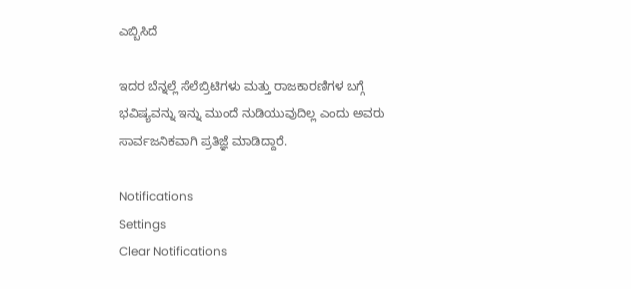ಎಬ್ಬಿಸಿದೆ

ಇದರ ಬೆನ್ನಲ್ಲೆ ಸೆಲೆಬ್ರಿಟಿಗಳು ಮತ್ತು ರಾಜಕಾರಣಿಗಳ ಬಗ್ಗೆ ಭವಿಷ್ಯವನ್ನು ಇನ್ನು ಮುಂದೆ ನುಡಿಯುವುದಿಲ್ಲ ಎಂದು ಅವರು ಸಾರ್ವಜನಿಕವಾಗಿ ಪ್ರತಿಜ್ಞೆ ಮಾಡಿದ್ದಾರೆ.

Notifications
Settings
Clear Notifications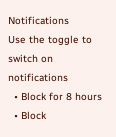Notifications
Use the toggle to switch on notifications
  • Block for 8 hours
  • Block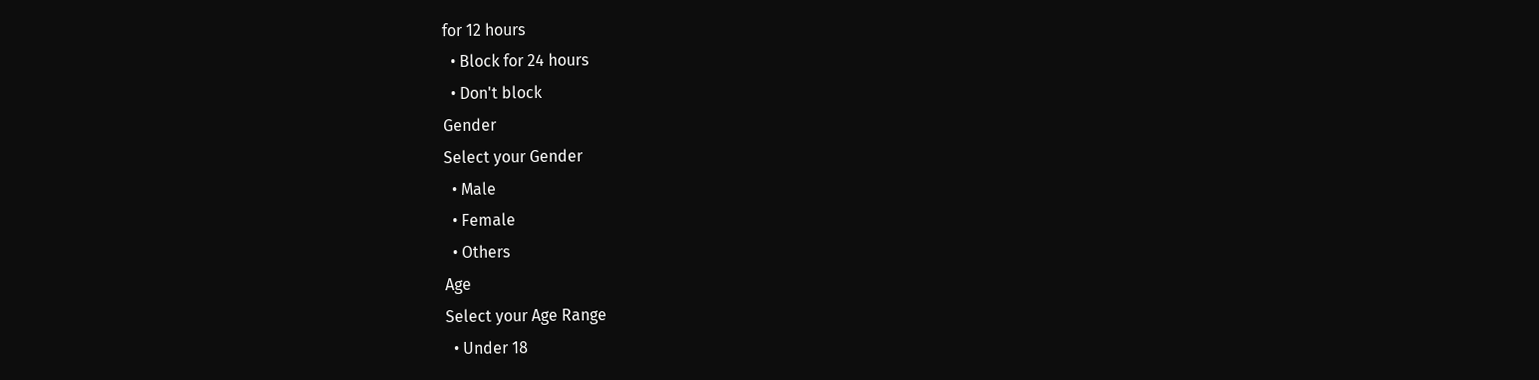for 12 hours
  • Block for 24 hours
  • Don't block
Gender
Select your Gender
  • Male
  • Female
  • Others
Age
Select your Age Range
  • Under 18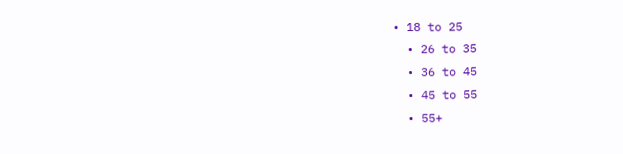• 18 to 25
  • 26 to 35
  • 36 to 45
  • 45 to 55
  • 55+